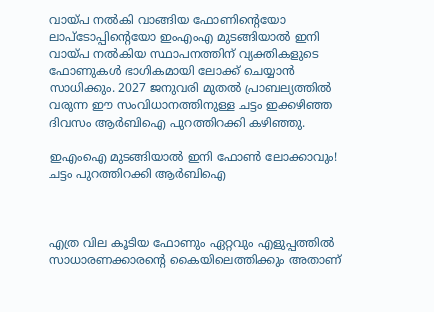വായ്പ നൽകി വാങ്ങിയ ഫോണിന്റെയോ ലാപ്ടോപ്പിന്റെയോ ഇംഎംഎ മുടങ്ങിയാൽ ഇനി വായ്പ നൽകിയ സ്ഥാപനത്തിന് വ്യക്തികളുടെ ഫോണുകൾ ഭാഗികമായി ലോക്ക് ചെയ്യാൻ സാധിക്കും. 2027 ജനുവരി മുതൽ പ്രാബല്യത്തിൽ വരുന്ന ഈ സംവിധാനത്തിനുള്ള ചട്ടം ഇക്കഴിഞ്ഞ ദിവസം ആർബിഐ ‌പുറത്തിറക്കി കഴിഞ്ഞു.

ഇഎംഐ മുടങ്ങിയാൽ ഇനി ഫോൺ ലോക്കാവും! ചട്ടം പുറത്തിറക്കി ആർബിഐ



എത്ര വില കൂടിയ ഫോണും ഏറ്റവും എളുപ്പത്തിൽ സാധാരണക്കാരന്റെ കൈയിലെത്തിക്കും അതാണ്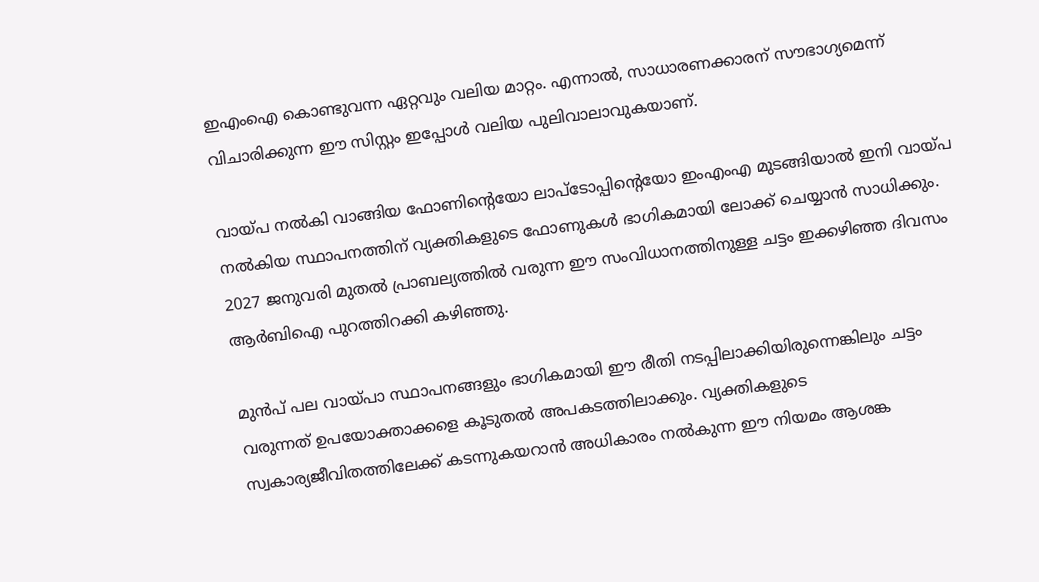ഇഎംഐ കൊണ്ടുവന്ന ഏറ്റവും വലിയ മാറ്റം. എന്നാൽ, സാധാരണക്കാരന് സൗഭാഗ്യമെന്ന് വിചാരിക്കുന്ന ഈ സിസ്റ്റം ഇപ്പോൾ വലിയ പുലിവാലാവുകയാണ്.

വായ്പ നൽകി വാങ്ങിയ ഫോണിന്റെയോ ലാപ്ടോപ്പിന്റെയോ ഇംഎംഎ മുടങ്ങിയാൽ ഇനി വായ്പ നൽകിയ സ്ഥാപനത്തിന് വ്യക്തികളുടെ ഫോണുകൾ ഭാഗികമായി ലോക്ക് ചെയ്യാൻ സാധിക്കും. 2027 ജനുവരി മുതൽ പ്രാബല്യത്തിൽ വരുന്ന ഈ സംവിധാനത്തിനുള്ള ചട്ടം ഇക്കഴിഞ്ഞ ദിവസം ആർബിഐ ‌പുറത്തിറക്കി കഴിഞ്ഞു.

മുൻപ് പല വായ്പാ സ്ഥാപനങ്ങളും ഭാഗികമായി ഈ രീതി നടപ്പിലാക്കിയിരുന്നെങ്കിലും ചട്ടം വരുന്നത് ഉപയോക്താക്കളെ കൂടുതൽ അപക‌ടത്തിലാക്കും. വ്യക്തികളുടെ സ്വകാര്യജീവിതത്തിലേക്ക് കടന്നുകയറാൻ അധികാരം നൽകുന്ന ഈ നിയമം ആശങ്ക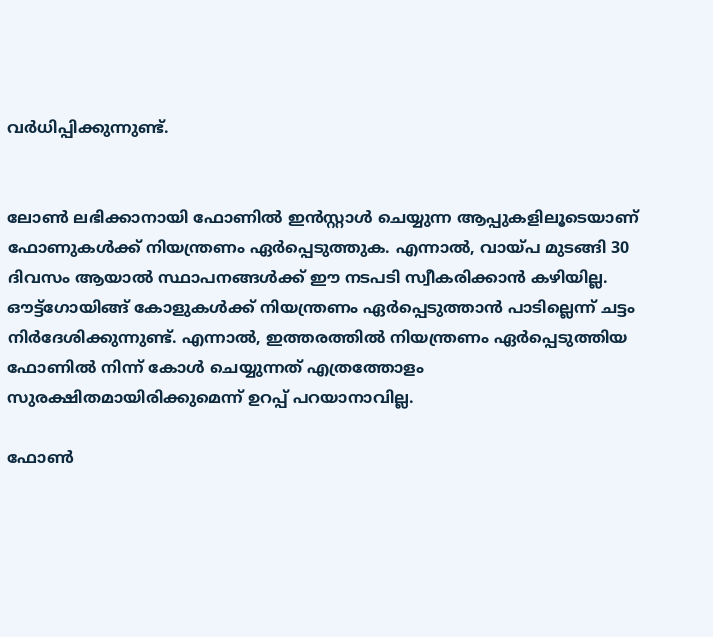വർധിപ്പിക്കുന്നുണ്ട്.


ലോൺ ലഭിക്കാനായി ഫോണിൽ ഇൻസ്റ്റാൾ ചെയ്യുന്ന ആപ്പുകളിലൂടെയാണ് ഫോണുകൾക്ക് നിയന്ത്രണം ഏർപ്പെടുത്തുക. എന്നാൽ, വായ്പ മുടങ്ങി 30 ദിവസം ആയാൽ സ്ഥാപനങ്ങൾക്ക് ഈ നടപടി സ്വീകരിക്കാൻ കഴിയില്ല. ഔട്ട്ഗോയിങ്ങ് കോളുകൾക്ക് നിയന്ത്രണം ഏർപ്പെടുത്താൻ പാടില്ലെന്ന് ചട്ടം നിർദേശിക്കുന്നുണ്ട്. എന്നാൽ, ഇത്തരത്തിൽ നിയന്ത്രണം ഏർപ്പെടുത്തിയ ഫോണിൽ നിന്ന് കോൾ ചെയ്യുന്നത് എത്രത്തോളം സുരക്ഷിതമായിരിക്കുമെന്ന് ഉറപ്പ് പറയാനാവില്ല.

ഫോൺ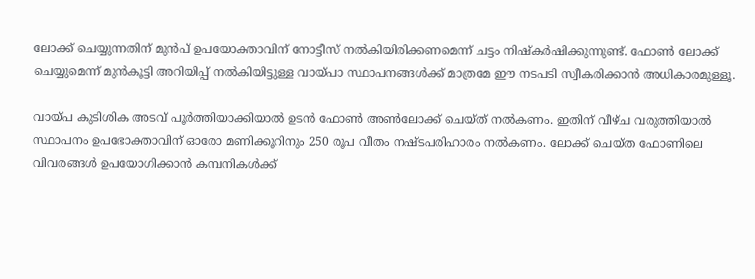ലോക്ക് ചെയ്യുന്നതിന് മുൻപ് ഉപയോക്താവിന് നോട്ടീസ് നൽകിയിരിക്കണമെന്ന് ചട്ടം നിഷ്കർഷിക്കുന്നുണ്ട്. ഫോൺ ലോക്ക് ചെയ്യുമെന്ന് മുൻകൂട്ടി അറിയിപ്പ് നൽകിയിട്ടുള്ള വായ്പാ സ്ഥാപനങ്ങൾക്ക് മാത്രമേ ഈ നടപടി സ്വീകരിക്കാൻ അധികാരമുള്ളൂ.

വായ്പ കുടിശിക അടവ് പൂർത്തിയാക്കിയാൽ ഉടൻ ഫോൺ അൺലോക്ക് ചെയ്ത് നൽകണം. ഇതിന് വീഴ്ച വരുത്തിയാൽ സ്ഥാപനം ഉപഭോക്താവിന് ഓരോ മണിക്കൂറിനും 250 രൂപ വീതം നഷ്ടപരിഹാരം നൽകണം. ലോക്ക് ചെയ്ത ഫോണിലെ വിവരങ്ങൾ ഉ‌പയോഗിക്കാൻ കമ്പനികൾക്ക്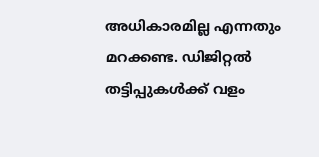അധികാരമില്ല എന്നതും മറക്കണ്ട. ഡിജിറ്റൽ തട്ടിപ്പുകൾക്ക് വളം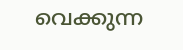വെക്കുന്ന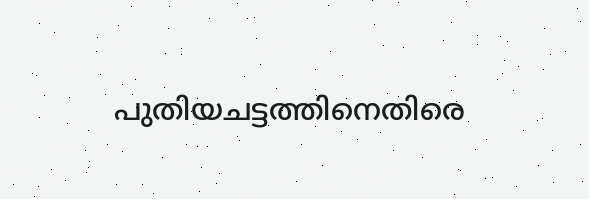പുതിയചട്ടത്തിനെതിരെ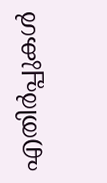എതിർപ്പുകൾ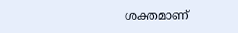ശക്തമാണ്